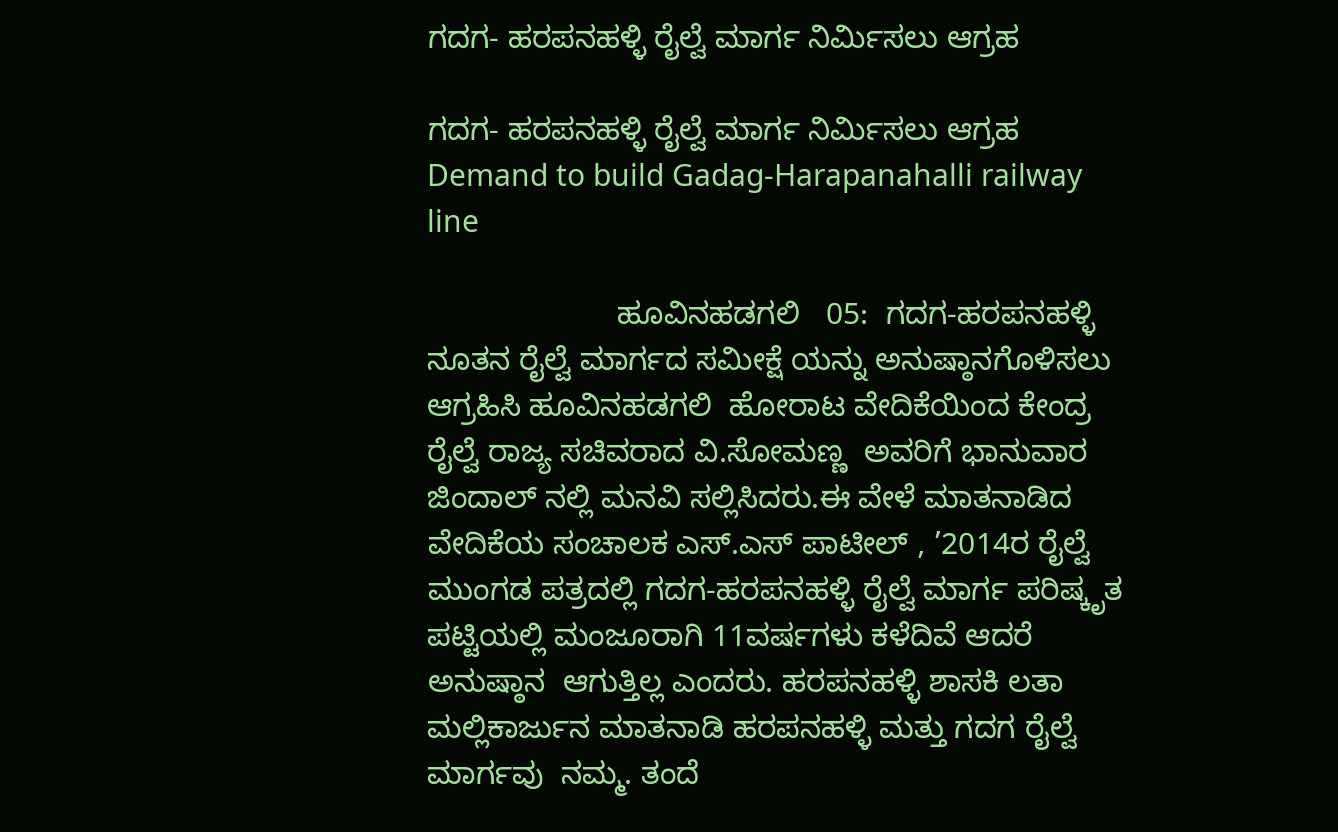ಗದಗ- ಹರಪನಹಳ್ಳಿ ರೈಲ್ವೆ ಮಾರ್ಗ ನಿರ್ಮಿಸಲು ಆಗ್ರಹ

ಗದಗ- ಹರಪನಹಳ್ಳಿ ರೈಲ್ವೆ ಮಾರ್ಗ ನಿರ್ಮಿಸಲು ಆಗ್ರಹ Demand to build Gadag-Harapanahalli railway line

                      ಹೂವಿನಹಡಗಲಿ   05:  ಗದಗ-ಹರಪನಹಳ್ಳಿ ನೂತನ ರೈಲ್ವೆ ಮಾರ್ಗದ ಸಮೀಕ್ಷೆ ಯನ್ನು ಅನುಷ್ಠಾನಗೊಳಿಸಲು ಆಗ್ರಹಿಸಿ ಹೂವಿನಹಡಗಲಿ  ಹೋರಾಟ ವೇದಿಕೆಯಿಂದ ಕೇಂದ್ರ ರೈಲ್ವೆ ರಾಜ್ಯ ಸಚಿವರಾದ ವಿ.ಸೋಮಣ್ಣ  ಅವರಿಗೆ ಭಾನುವಾರ ಜಿಂದಾಲ್ ನಲ್ಲಿ ಮನವಿ ಸಲ್ಲಿಸಿದರು.ಈ ವೇಳೆ ಮಾತನಾಡಿದ ವೇದಿಕೆಯ ಸಂಚಾಲಕ ಎಸ್‌.ಎಸ್ ಪಾಟೀಲ್ , ’2014ರ ರೈಲ್ವೆ ಮುಂಗಡ ಪತ್ರದಲ್ಲಿ ಗದಗ-ಹರಪನಹಳ್ಳಿ ರೈಲ್ವೆ ಮಾರ್ಗ ಪರಿಷ್ಕೃತ ಪಟ್ಟಿಯಲ್ಲಿ ಮಂಜೂರಾಗಿ 11ವರ್ಷಗಳು ಕಳೆದಿವೆ ಆದರೆ ಅನುಷ್ಠಾನ  ಆಗುತ್ತಿಲ್ಲ ಎಂದರು. ಹರಪನಹಳ್ಳಿ ಶಾಸಕಿ ಲತಾ ಮಲ್ಲಿಕಾರ್ಜುನ ಮಾತನಾಡಿ ಹರಪನಹಳ್ಳಿ ಮತ್ತು ಗದಗ ರೈಲ್ವೆ ಮಾರ್ಗವು  ನಮ್ಮ. ತಂದೆ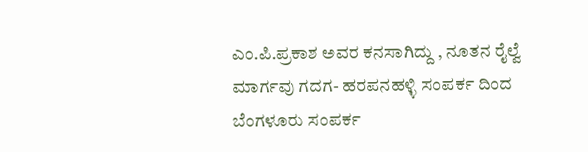ಎಂ.ಪಿ.ಪ್ರಕಾಶ ಅವರ ಕನಸಾಗಿದ್ದು , ನೂತನ ರೈಲ್ವೆ ಮಾರ್ಗವು ಗದಗ- ಹರಪನಹಳ್ಳಿ ಸಂಪರ್ಕ ದಿಂದ ಬೆಂಗಳೂರು ಸಂಪರ್ಕ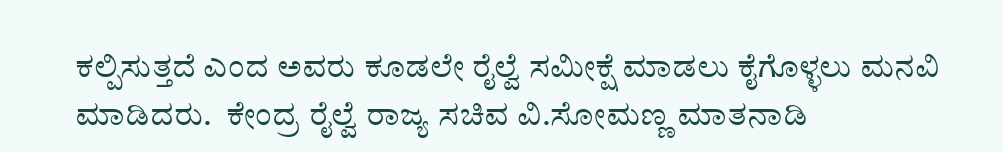ಕಲ್ಪಿಸುತ್ತದೆ ಎಂದ ಅವರು ಕೂಡಲೇ ರೈಲ್ವೆ ಸಮೀಕ್ಷೆ ಮಾಡಲು ಕೈಗೊಳ್ಳಲು ಮನವಿ ಮಾಡಿದರು.  ಕೇಂದ್ರ ರೈಲ್ವೆ ರಾಜ್ಯ ಸಚಿವ ವಿ.ಸೋಮಣ್ಣ ಮಾತನಾಡಿ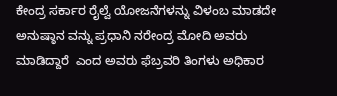ಕೇಂದ್ರ ಸರ್ಕಾರ ರೈಲ್ವೆ ಯೋಜನೆಗಳನ್ನು ವಿಳಂಬ ಮಾಡದೇ ಅನುಷ್ಠಾನ ವನ್ನು ಪ್ರಧಾನಿ ನರೇಂದ್ರ ಮೋದಿ ಅವರು ಮಾಡಿದ್ದಾರೆ  ಎಂದ ಅವರು ಫೆಬ್ರವರಿ ತಿಂಗಳು ಅಧಿಕಾರ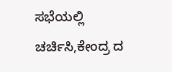ಸಭೆಯಲ್ಲಿ ಚರ್ಚಿಸಿ,ಕೇಂದ್ರ ದ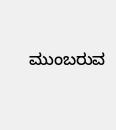ಮುಂಬರುವ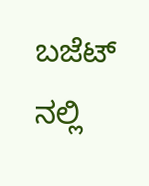ಬಜೆಟ್ ನಲ್ಲಿ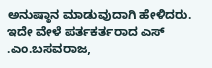ಅನುಷ್ಠಾನ ಮಾಡುವುದಾಗಿ ಹೇಳಿದರು.  ಇದೇ ವೇಳೆ ಪರ್ತಕರ್ತರಾದ ಎಸ್ .ಎಂ.ಬಸವರಾಜ,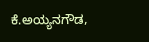ಕೆ.ಅಯ್ಯನಗೌಡ,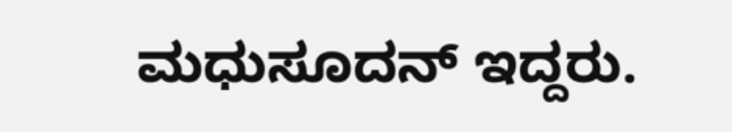ಮಧುಸೂದನ್ ಇದ್ದರು.